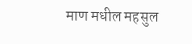माण मधील महसुल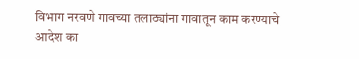विभाग नरवणे गावच्या तलाठ्यांना गावातून काम करण्याचे आदेश का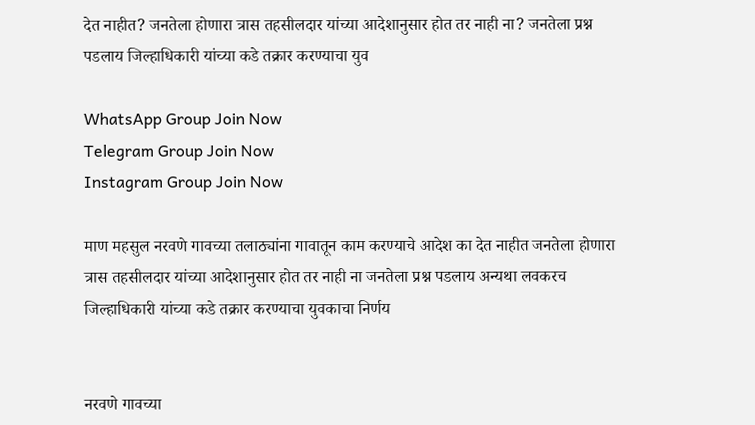देत नाहीत? जनतेला होणारा त्रास तहसीलदार यांच्या आदेशानुसार होत तर नाही ना? जनतेला प्रश्न पडलाय जिल्हाधिकारी यांच्या कडे तक्रार करण्याचा युव

WhatsApp Group Join Now
Telegram Group Join Now
Instagram Group Join Now

माण महसुल नरवणे गावच्या तलाठ्यांना गावातून काम करण्याचे आदेश का देत नाहीत जनतेला होणारा त्रास तहसीलदार यांच्या आदेशानुसार होत तर नाही ना जनतेला प्रश्न पडलाय अन्यथा लवकरच जिल्हाधिकारी यांच्या कडे तक्रार करण्याचा युवकाचा निर्णय


नरवणे गावच्या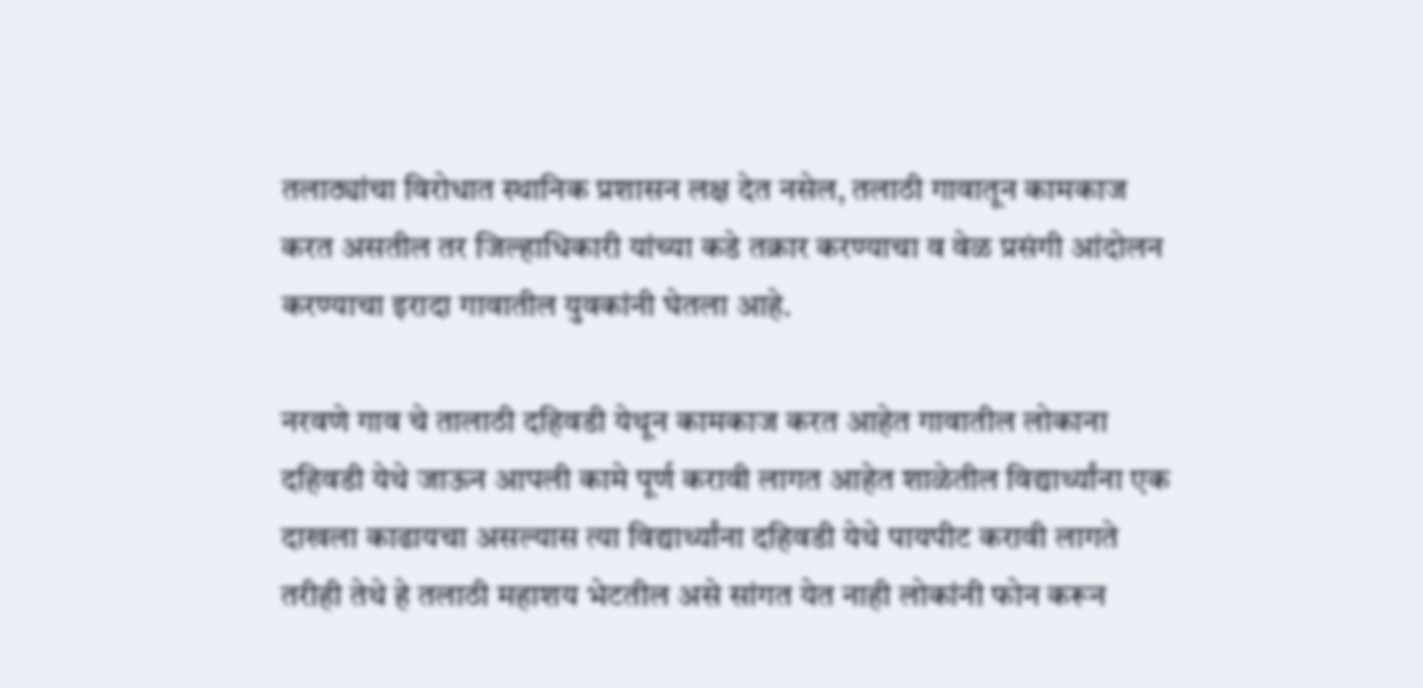तलाठ्यांचा विरोधात स्थानिक प्रशासन लक्ष देत नसेल, तलाठी गावातून कामकाज करत असतील तर जिल्हाधिकारी यांच्या कडे तक्रार करण्याचा व वेळ प्रसंगी आंदोलन करण्याचा इरादा गावातील युवकांनी घेतला आहे.

नरवणे गाव चे तालाठी दहिवडी येथून कामकाज करत आहेत गावातील लोकाना दहिवडी येथे जाऊन आपली कामे पूर्ण करावी लागत आहेत शाळेतील विद्यार्थ्यांना एक दाखला काढायचा असल्यास त्या विद्यार्थ्यांना दहिवडी येथे पायपीट करावी लागते तरीही तेथे हे तलाठी महाशय भेटतील असे सांगत येत नाही लोकांनी फोन करून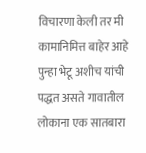विचारणा केली तर मी कामानिमित्त बाहेर आहे पुन्हा भेटू अशीच यांची पद्धत असते गावातील लोकाना एक सातबारा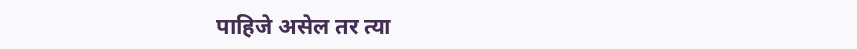पाहिजे असेल तर त्या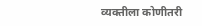व्यक्तीला कोणीतरी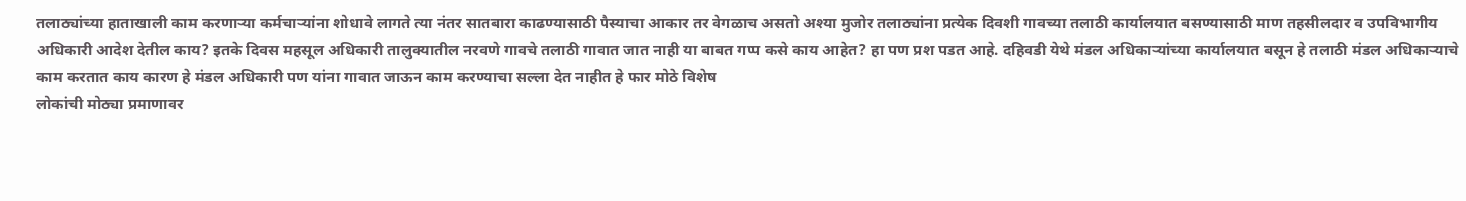तलाठ्यांच्या हाताखाली काम करणाऱ्या कर्मचाऱ्यांना शोधावे लागते त्या नंतर सातबारा काढण्यासाठी पैस्याचा आकार तर वेगळाच असतो अश्या मुजोर तलाठ्यांना प्रत्येक दिवशी गावच्या तलाठी कार्यालयात बसण्यासाठी माण तहसीलदार व उपविभागीय अधिकारी आदेश देतील काय? इतके दिवस महसूल अधिकारी तालुक्यातील नरवणे गावचे तलाठी गावात जात नाही या बाबत गप्प कसे काय आहेत? हा पण प्रश पडत आहे. दहिवडी येथे मंडल अधिकाऱ्यांच्या कार्यालयात बसून हे तलाठी मंडल अधिकाऱ्याचे काम करतात काय कारण हे मंडल अधिकारी पण यांना गावात जाऊन काम करण्याचा सल्ला देत नाहीत हे फार मोठे विशेष
लोकांची मोठ्या प्रमाणावर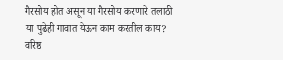गैरसोय होत असून या गैरसोय करणारे तलाठी या पुढेही गावात येऊन काम करतील काय?
वरिष्ठ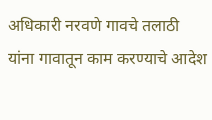अधिकारी नरवणे गावचे तलाठी यांना गावातून काम करण्याचे आदेश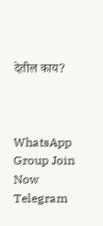देतील काय?



WhatsApp Group Join Now
Telegram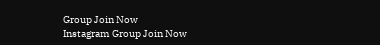Group Join Now
Instagram Group Join Now